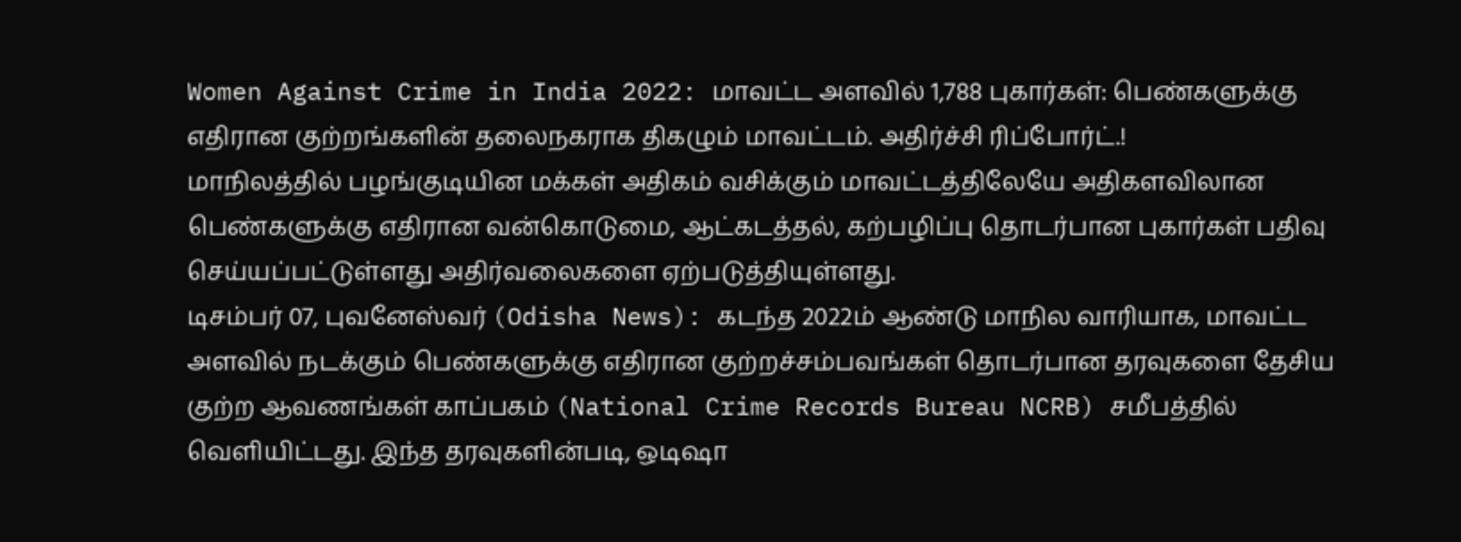Women Against Crime in India 2022: மாவட்ட அளவில் 1,788 புகார்கள்: பெண்களுக்கு எதிரான குற்றங்களின் தலைநகராக திகழும் மாவட்டம். அதிர்ச்சி ரிப்போர்ட்.!
மாநிலத்தில் பழங்குடியின மக்கள் அதிகம் வசிக்கும் மாவட்டத்திலேயே அதிகளவிலான பெண்களுக்கு எதிரான வன்கொடுமை, ஆட்கடத்தல், கற்பழிப்பு தொடர்பான புகார்கள் பதிவு செய்யப்பட்டுள்ளது அதிர்வலைகளை ஏற்படுத்தியுள்ளது.
டிசம்பர் 07, புவனேஸ்வர் (Odisha News): கடந்த 2022ம் ஆண்டு மாநில வாரியாக, மாவட்ட அளவில் நடக்கும் பெண்களுக்கு எதிரான குற்றச்சம்பவங்கள் தொடர்பான தரவுகளை தேசிய குற்ற ஆவணங்கள் காப்பகம் (National Crime Records Bureau NCRB) சமீபத்தில் வெளியிட்டது. இந்த தரவுகளின்படி, ஒடிஷா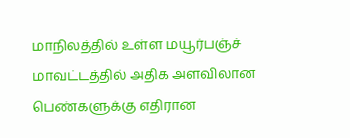மாநிலத்தில் உள்ள மயூர்பஞ்ச் மாவட்டத்தில் அதிக அளவிலான பெண்களுக்கு எதிரான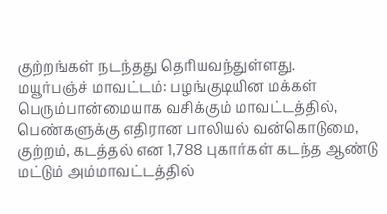குற்றங்கள் நடந்தது தெரியவந்துள்ளது.
மயூர்பஞ்ச் மாவட்டம்: பழங்குடியின மக்கள் பெரும்பான்மையாக வசிக்கும் மாவட்டத்தில், பெண்களுக்கு எதிரான பாலியல் வன்கொடுமை, குற்றம், கடத்தல் என 1,788 புகார்கள் கடந்த ஆண்டு மட்டும் அம்மாவட்டத்தில்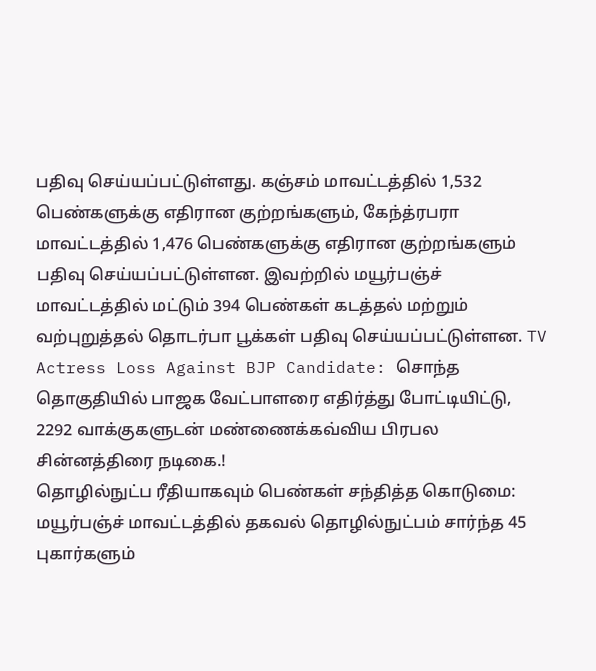பதிவு செய்யப்பட்டுள்ளது. கஞ்சம் மாவட்டத்தில் 1,532 பெண்களுக்கு எதிரான குற்றங்களும், கேந்த்ரபரா மாவட்டத்தில் 1,476 பெண்களுக்கு எதிரான குற்றங்களும் பதிவு செய்யப்பட்டுள்ளன. இவற்றில் மயூர்பஞ்ச் மாவட்டத்தில் மட்டும் 394 பெண்கள் கடத்தல் மற்றும் வற்புறுத்தல் தொடர்பா பூக்கள் பதிவு செய்யப்பட்டுள்ளன. TV Actress Loss Against BJP Candidate: சொந்த தொகுதியில் பாஜக வேட்பாளரை எதிர்த்து போட்டியிட்டு, 2292 வாக்குகளுடன் மண்ணைக்கவ்விய பிரபல சின்னத்திரை நடிகை.!
தொழில்நுட்ப ரீதியாகவும் பெண்கள் சந்தித்த கொடுமை: மயூர்பஞ்ச் மாவட்டத்தில் தகவல் தொழில்நுட்பம் சார்ந்த 45 புகார்களும்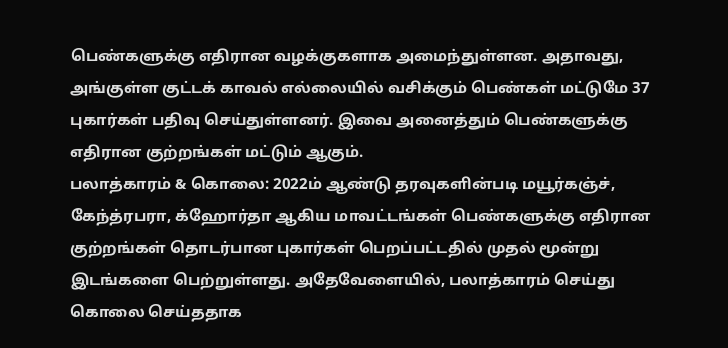பெண்களுக்கு எதிரான வழக்குகளாக அமைந்துள்ளன. அதாவது, அங்குள்ள குட்டக் காவல் எல்லையில் வசிக்கும் பெண்கள் மட்டுமே 37 புகார்கள் பதிவு செய்துள்ளனர். இவை அனைத்தும் பெண்களுக்கு எதிரான குற்றங்கள் மட்டும் ஆகும்.
பலாத்காரம் & கொலை: 2022ம் ஆண்டு தரவுகளின்படி மயூர்கஞ்ச், கேந்த்ரபரா, க்ஹோர்தா ஆகிய மாவட்டங்கள் பெண்களுக்கு எதிரான குற்றங்கள் தொடர்பான புகார்கள் பெறப்பட்டதில் முதல் மூன்று இடங்களை பெற்றுள்ளது. அதேவேளையில், பலாத்காரம் செய்து கொலை செய்ததாக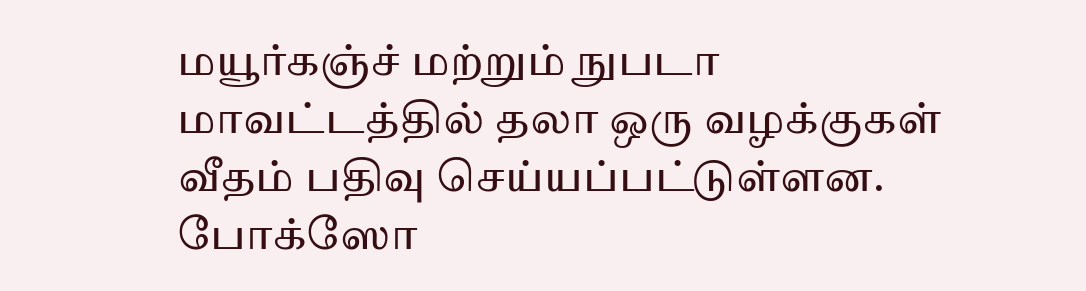மயூர்கஞ்ச் மற்றும் நுபடா மாவட்டத்தில் தலா ஒரு வழக்குகள் வீதம் பதிவு செய்யப்பட்டுள்ளன.
போக்ஸோ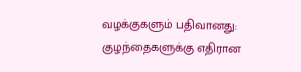வழக்குகளும் பதிவானது: குழந்தைகளுக்கு எதிரான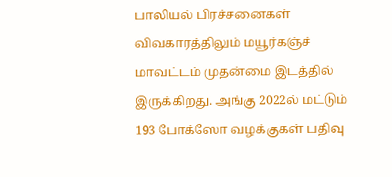பாலியல் பிரச்சனைகள் விவகாரத்திலும் மயூர்கஞ்ச் மாவட்டம் முதன்மை இடத்தில் இருக்கிறது. அங்கு 2022ல் மட்டும் 193 போக்ஸோ வழக்குகள் பதிவு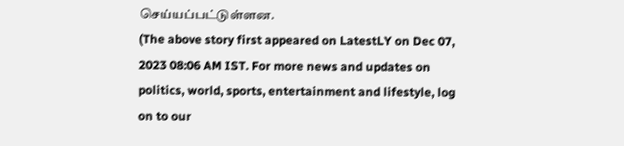செய்யப்பட்டுள்ளன.
(The above story first appeared on LatestLY on Dec 07, 2023 08:06 AM IST. For more news and updates on politics, world, sports, entertainment and lifestyle, log on to our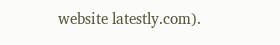website latestly.com).